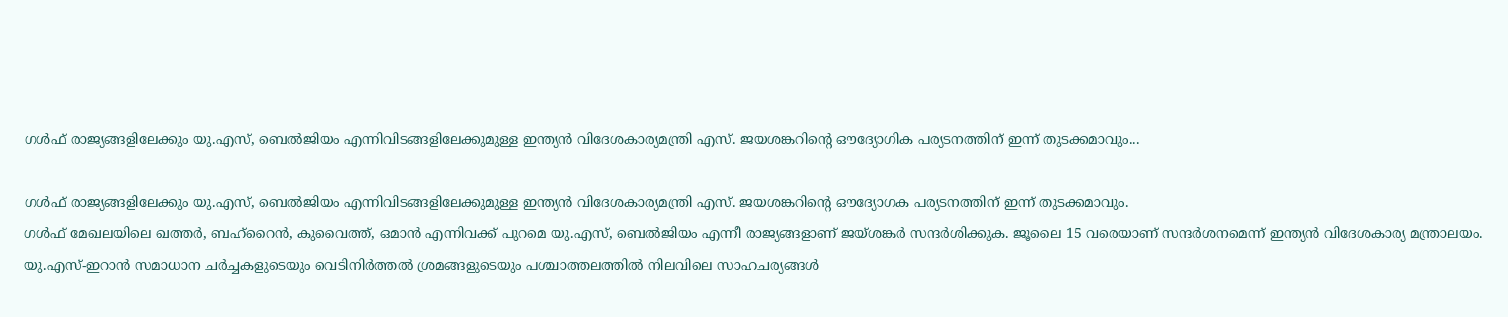ഗൾഫ് രാജ്യങ്ങളിലേക്കും യു.എസ്, ബെൽജിയം എന്നിവിടങ്ങളിലേക്കുമുള്ള ഇന്ത്യൻ വിദേശകാര്യമന്ത്രി എസ്. ജയശങ്കറിന്റെ ഔദ്യോഗിക പര്യടനത്തിന് ഇന്ന് തുടക്കമാവും...

ഗൾഫ് രാജ്യങ്ങളിലേക്കും യു.എസ്, ബെൽജിയം എന്നിവിടങ്ങളിലേക്കുമുള്ള ഇന്ത്യൻ വിദേശകാര്യമന്ത്രി എസ്. ജയശങ്കറിന്റെ ഔദ്യോഗക പര്യടനത്തിന് ഇന്ന് തുടക്കമാവും.
ഗൾഫ് മേഖലയിലെ ഖത്തർ, ബഹ്റൈൻ, കുവൈത്ത്, ഒമാൻ എന്നിവക്ക് പുറമെ യു.എസ്, ബെൽജിയം എന്നീ രാജ്യങ്ങളാണ് ജയ്ശങ്കർ സന്ദർശിക്കുക. ജൂലൈ 15 വരെയാണ് സന്ദർശനമെന്ന് ഇന്ത്യൻ വിദേശകാര്യ മന്ത്രാലയം.
യു.എസ്-ഇറാൻ സമാധാന ചർച്ചകളുടെയും വെടിനിർത്തൽ ശ്രമങ്ങളുടെയും പശ്ചാത്തലത്തിൽ നിലവിലെ സാഹചര്യങ്ങൾ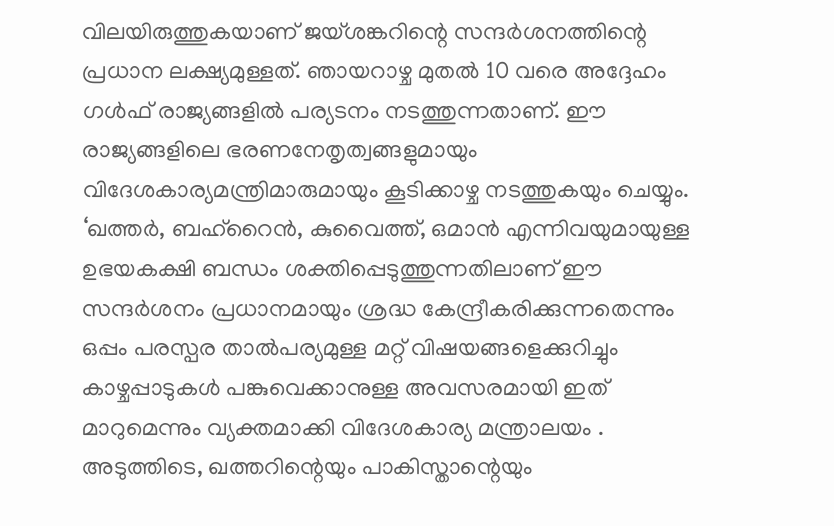വിലയിരുത്തുകയാണ് ജയ്ശങ്കറിന്റെ സന്ദർശനത്തിന്റെ പ്രധാന ലക്ഷ്യമുള്ളത്. ഞായറാഴ്ച മുതൽ 10 വരെ അദ്ദേഹം ഗൾഫ് രാജ്യങ്ങളിൽ പര്യടനം നടത്തുന്നതാണ്. ഈ രാജ്യങ്ങളിലെ ഭരണനേതൃത്വങ്ങളുമായും വിദേശകാര്യമന്ത്രിമാരുമായും കൂടിക്കാഴ്ച നടത്തുകയും ചെയ്യും.
‘ഖത്തർ, ബഹ്റൈൻ, കുവൈത്ത്, ഒമാൻ എന്നിവയുമായുള്ള ഉഭയകക്ഷി ബന്ധം ശക്തിപ്പെടുത്തുന്നതിലാണ് ഈ സന്ദർശനം പ്രധാനമായും ശ്രദ്ധ കേന്ദ്രീകരിക്കുന്നതെന്നും ഒപ്പം പരസ്പര താൽപര്യമുള്ള മറ്റ് വിഷയങ്ങളെക്കുറിച്ചും കാഴ്ചപ്പാടുകൾ പങ്കുവെക്കാനുള്ള അവസരമായി ഇത് മാറുമെന്നും വ്യക്തമാക്കി വിദേശകാര്യ മന്ത്രാലയം .
അടുത്തിടെ, ഖത്തറിന്റെയും പാകിസ്താന്റെയും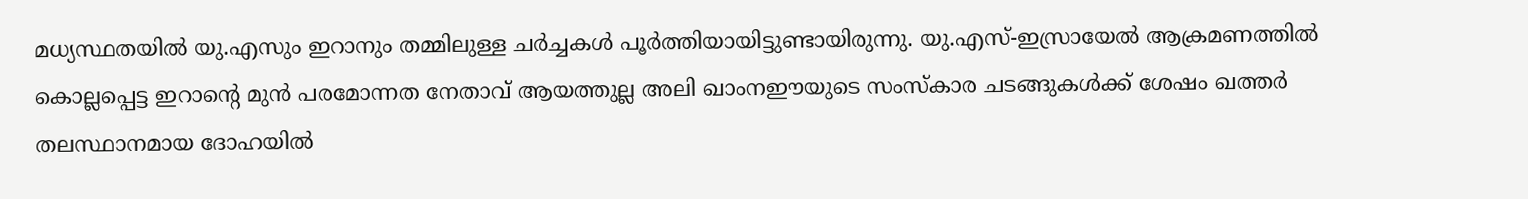മധ്യസ്ഥതയിൽ യു.എസും ഇറാനും തമ്മിലുള്ള ചർച്ചകൾ പൂർത്തിയായിട്ടുണ്ടായിരുന്നു. യു.എസ്-ഇസ്രായേൽ ആക്രമണത്തിൽ കൊല്ലപ്പെട്ട ഇറാന്റെ മുൻ പരമോന്നത നേതാവ് ആയത്തുല്ല അലി ഖാംനഈയുടെ സംസ്കാര ചടങ്ങുകൾക്ക് ശേഷം ഖത്തർ തലസ്ഥാനമായ ദോഹയിൽ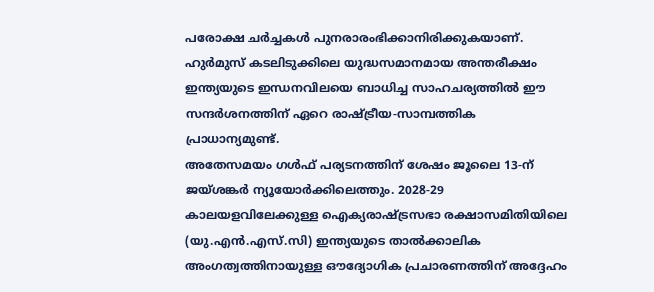പരോക്ഷ ചർച്ചകൾ പുനരാരംഭിക്കാനിരിക്കുകയാണ്.
ഹുർമുസ് കടലിടുക്കിലെ യുദ്ധസമാനമായ അന്തരീക്ഷം ഇന്ത്യയുടെ ഇന്ധനവിലയെ ബാധിച്ച സാഹചര്യത്തിൽ ഈ സന്ദർശനത്തിന് ഏറെ രാഷ്ട്രീയ-സാമ്പത്തിക പ്രാധാന്യമുണ്ട്.
അതേസമയം ഗൾഫ് പര്യടനത്തിന് ശേഷം ജൂലൈ 13-ന് ജയ്ശങ്കർ ന്യൂയോർക്കിലെത്തും. 2028-29 കാലയളവിലേക്കുള്ള ഐക്യരാഷ്ട്രസഭാ രക്ഷാസമിതിയിലെ (യു.എൻ.എസ്.സി) ഇന്ത്യയുടെ താൽക്കാലിക അംഗത്വത്തിനായുള്ള ഔദ്യോഗിക പ്രചാരണത്തിന് അദ്ദേഹം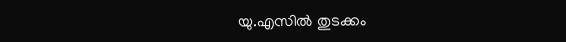യു.എസിൽ തുടക്കം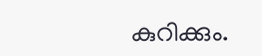കുറിക്കും.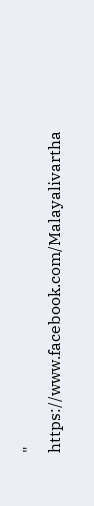"
https://www.facebook.com/Malayalivartha